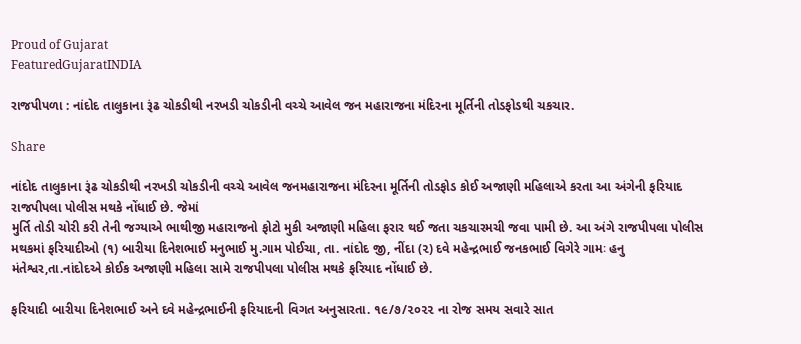Proud of Gujarat
FeaturedGujaratINDIA

રાજપીપળા : નાંદોદ તાલુકાના રૂંઢ ચોકડીથી નરખડી ચોકડીની વચ્ચે આવેલ જન મહારાજના મંદિરના મૂર્તિની તોડફોડથી ચકચાર.

Share

નાંદોદ તાલુકાના રૂંઢ ચોકડીથી નરખડી ચોકડીની વચ્ચે આવેલ જનમહારાજના મંદિરના મૂર્તિની તોડફોડ કોઈ અજાણી મહિલાએ કરતા આ અંગેની ફરિયાદ રાજપીપલા પોલીસ મથકે નોંધાઈ છે. જેમાં
મુર્તિ તોડી ચોરી કરી તેની જગ્યાએ ભાથીજી મહારાજનો ફોટો મુકી અજાણી મહિલા ફરાર થઈ જતા ચકચારમચી જવા પામી છે. આ અંગે રાજપીપલા પોલીસ મથકમાં ફરિયાદીઓ (૧) બારીયા દિનેશભાઈ મનુભાઈ મુ.ગામ પોઈચા, તા. નાંદોદ જી, નીંદા (૨) દવે મહેન્દ્રભાઈ જનકભાઈ વિગેરે ગામઃ હનુ મંતેશ્વર,તા.નાંદોદએ કોઈક અજાણી મહિલા સામે રાજપીપલા પોલીસ મથકે ફરિયાદ નોંધાઈ છે.

ફરિયાદી બારીયા દિનેશભાઈ અને દવે મહેન્દ્રભાઈની ફરિયાદની વિગત અનુસારતા. ૧૯/૭/૨૦૨૨ ના રોજ સમય સવારે સાત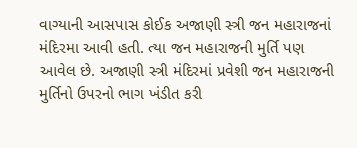વાગ્યાની આસપાસ કોઈક અજાણી સ્ત્રી જન મહારાજનાં મંદિરમા આવી હતી. ત્યા જન મહારાજની મુર્તિ પણ આવેલ છે. અજાણી સ્ત્રી મંદિરમાં પ્રવેશી જન મહારાજની મુર્તિનો ઉપરનો ભાગ ખંડીત કરી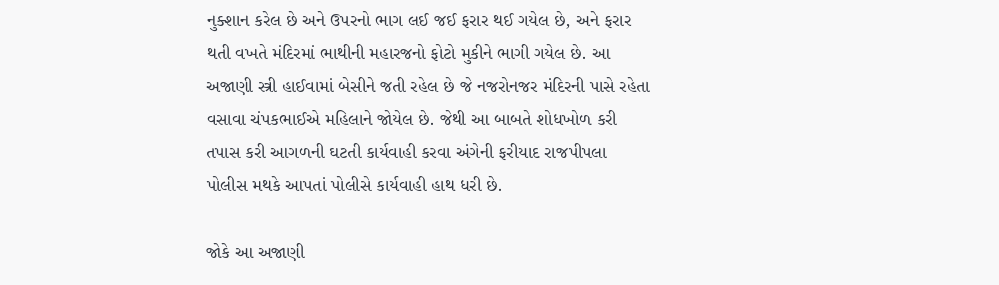નુક્શાન કરેલ છે અને ઉપરનો ભાગ લઈ જઈ ફરાર થઈ ગયેલ છે, અને ફરાર થતી વખતે મંદિરમાં ભાથીની મહારજનો ફોટો મુકીને ભાગી ગયેલ છે. આ અજાણી સ્ત્રી હાઈવામાં બેસીને જતી રહેલ છે જે નજરોનજર મંદિરની પાસે રહેતા વસાવા ચંપકભાઈએ મહિલાને જોયેલ છે. જેથી આ બાબતે શોધખોળ કરી તપાસ કરી આગળની ઘટતી કાર્યવાહી કરવા અંગેની ફરીયાદ રાજપીપલા પોલીસ મથકે આપતાં પોલીસે કાર્યવાહી હાથ ધરી છે.

જોકે આ અજાણી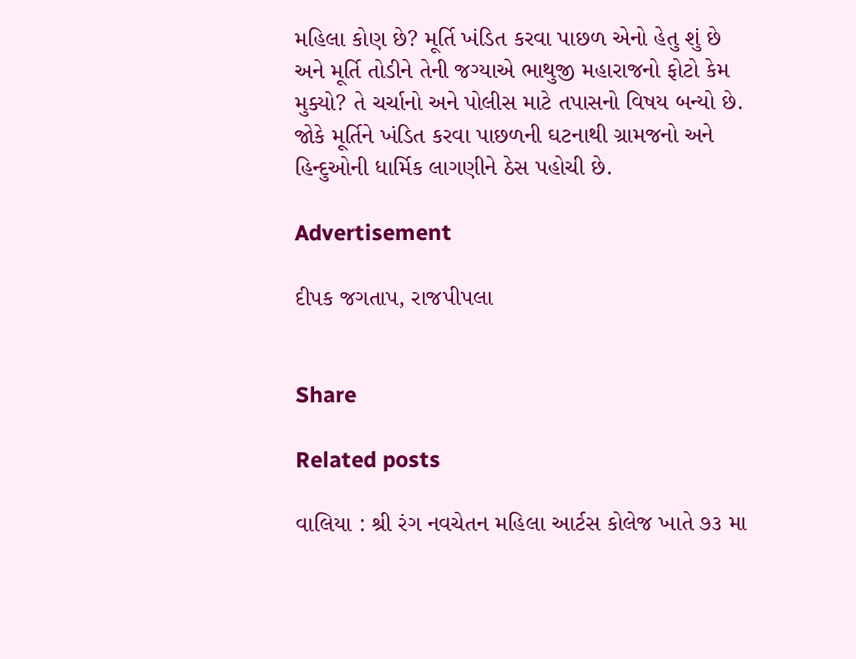મહિલા કોણ છે? મૂર્તિ ખંડિત કરવા પાછળ એનો હેતુ શું છે અને મૂર્તિ તોડીને તેની જગ્યાએ ભાથુજી મહારાજનો ફોટો કેમ મુક્યો? તે ચર્ચાનો અને પોલીસ માટે તપાસનો વિષય બન્યો છે. જોકે મૂર્તિને ખંડિત કરવા પાછળની ઘટનાથી ગ્રામજનો અને હિન્દુઓની ધાર્મિક લાગણીને ઠેસ પહોચી છે.

Advertisement

દીપક જગતાપ, રાજપીપલા


Share

Related posts

વાલિયા : શ્રી રંગ નવચેતન મહિલા આર્ટસ કોલેજ ખાતે ૭૩ મા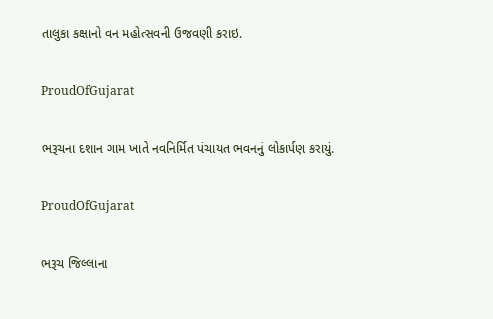તાલુકા કક્ષાનો વન મહોત્સવની ઉજવણી કરાઇ.

ProudOfGujarat

ભરૂચના દશાન ગામ ખાતે નવનિર્મિત પંચાયત ભવનનું લોકાર્પણ કરાયું.

ProudOfGujarat

ભરૂચ જિલ્લાના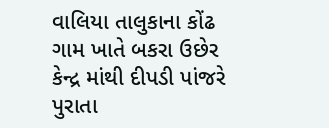વાલિયા તાલુકાના કોંઢ ગામ ખાતે બકરા ઉછેર કેન્દ્ર માંથી દીપડી પાંજરે પુરાતા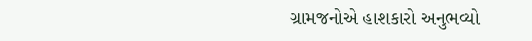ગ્રામજનોએ હાશકારો અનુભવ્યો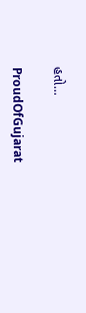હતો…

ProudOfGujarat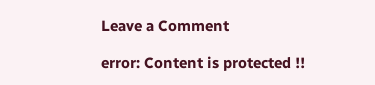Leave a Comment

error: Content is protected !!